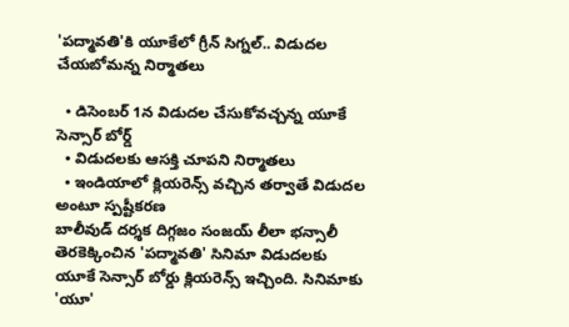'పద్మావతి'కి యూకేలో గ్రీన్ సిగ్నల్.. విడుదల చేయబోమన్న నిర్మాతలు

  • డిసెంబర్ 1న విడుదల చేసుకోవచ్చన్న యూకే సెన్సార్ బోర్డ్
  • విడుదలకు ఆసక్తి చూపని నిర్మాతలు
  • ఇండియాలో క్లియరెన్స్ వచ్చిన తర్వాతే విడుదల అంటూ స్పష్టీకరణ
బాలీవుడ్ దర్శక దిగ్గజం సంజయ్ లీలా భన్సాలీ తెరకెక్కించిన 'పద్మావతి' సినిమా విడుదలకు యూకే సెన్సార్ బోర్డు క్లియరెన్స్ ఇచ్చింది. సినిమాకు 'యూ'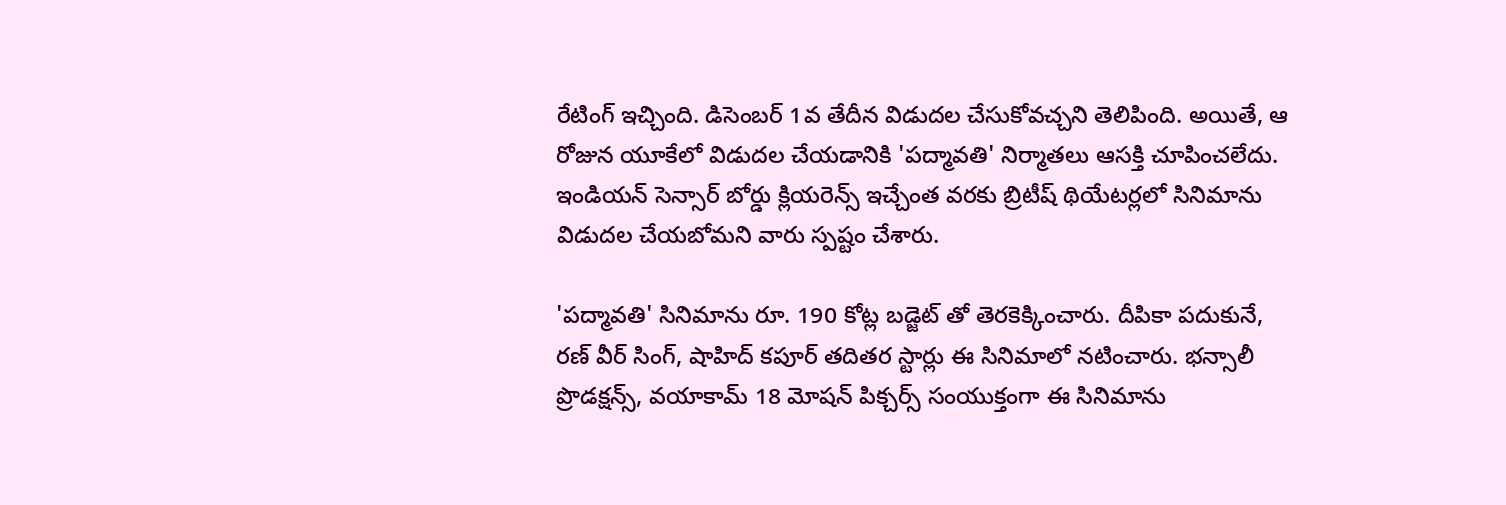రేటింగ్ ఇచ్చింది. డిసెంబర్ 1వ తేదీన విడుదల చేసుకోవచ్చని తెలిపింది. అయితే, ఆ రోజున యూకేలో విడుదల చేయడానికి 'పద్మావతి' నిర్మాతలు ఆసక్తి చూపించలేదు. ఇండియన్ సెన్సార్ బోర్డు క్లియరెన్స్ ఇచ్చేంత వరకు బ్రిటీష్ థియేటర్లలో సినిమాను విడుదల చేయబోమని వారు స్పష్టం చేశారు.

'పద్మావతి' సినిమాను రూ. 190 కోట్ల బడ్జెట్ తో తెరకెక్కించారు. దీపికా పదుకునే, రణ్ వీర్ సింగ్, షాహిద్ కపూర్ తదితర స్టార్లు ఈ సినిమాలో నటించారు. భన్సాలీ ప్రొడక్షన్స్, వయాకామ్ 18 మోషన్ పిక్చర్స్ సంయుక్తంగా ఈ సినిమాను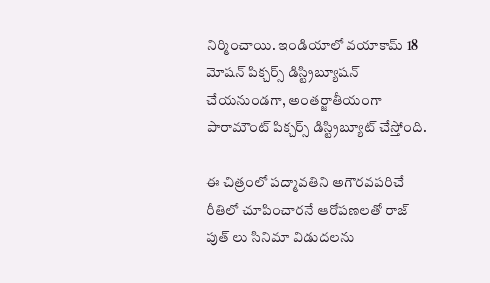నిర్మించాయి. ఇండియాలో వయాకామ్ 18 మోషన్ పిక్చర్స్ డిస్ట్రిబ్యూషన్ చేయనుండగా, అంతర్జాతీయంగా పారామౌంట్ పిక్చర్స్ డిస్ట్రిబ్యూట్ చేస్తోంది.

ఈ చిత్రంలో పద్మావతిని అగౌరవపరిచే రీతిలో చూపించారనే ఆరోపణలతో రాజ్ పుత్ లు సినిమా విడుదలను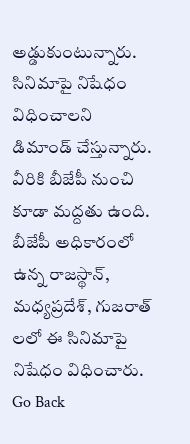అడ్డుకుంటున్నారు. సినిమాపై నిషేధం విధించాలని డిమాండ్ చేస్తున్నారు. వీరికి బీజేపీ నుంచి కూడా మద్దతు ఉంది. బీజేపీ అధికారంలో ఉన్న రాజస్థాన్, మధ్యప్రదేశ్, గుజరాత్ లలో ఈ సినిమాపై నిషేధం విధించారు.
Go Back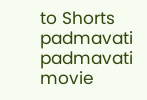to Shorts
padmavati
padmavati movie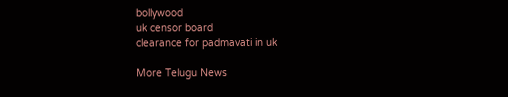bollywood
uk censor board
clearance for padmavati in uk

More Telugu News